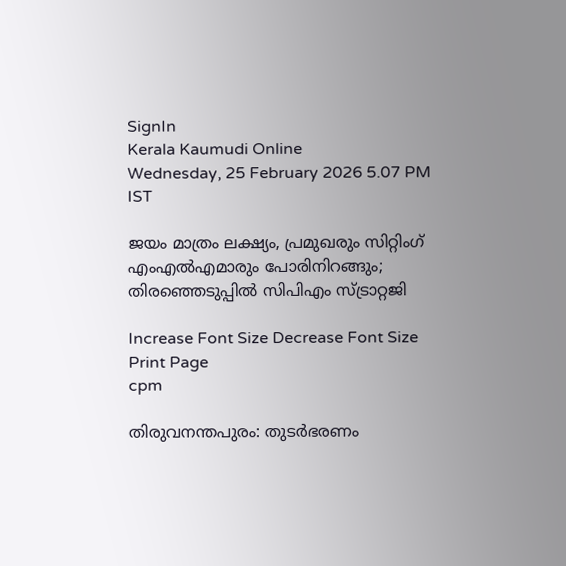SignIn
Kerala Kaumudi Online
Wednesday, 25 February 2026 5.07 PM IST

ജയം മാത്രം ലക്ഷ്യം, പ്രമുഖരും സിറ്റിംഗ് എംഎൽഎമാരും പോരിനിറങ്ങും; തിരഞ്ഞെടുപ്പിൽ സിപിഎം സ്ട്രാറ്റജി

Increase Font Size Decrease Font Size Print Page
cpm

തിരുവനന്തപുരം: തുടർഭരണം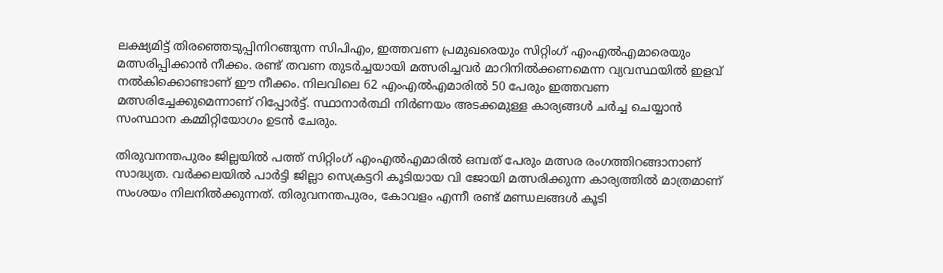ലക്ഷ്യമിട്ട് തിരഞ്ഞെടുപ്പിനിറങ്ങുന്ന സിപിഎം, ഇത്തവണ പ്രമുഖരെയും സിറ്റിംഗ് എംഎൽഎമാരെയും മത്സരിപ്പിക്കാൻ നീക്കം. രണ്ട് തവണ തുടർച്ചയായി മത്സരിച്ചവർ മാറിനിൽക്കണമെന്ന വ്യവസ്ഥയിൽ ഇളവ് നൽകിക്കൊണ്ടാണ് ഈ നീക്കം. നിലവിലെ 62 എംഎൽഎമാരിൽ 50 പേരും ഇത്തവണ മത്സരിച്ചേക്കുമെന്നാണ് റിപ്പോർട്ട്. സ്ഥാനാർത്ഥി നിർണയം അടക്കമുള്ള കാര്യങ്ങൾ ചർച്ച ചെയ്യാൻ സംസ്ഥാന കമ്മിറ്റിയോഗം ഉടൻ ചേരും.

തിരുവനന്തപുരം ജില്ലയിൽ പത്ത് സിറ്റിംഗ് എംഎൽഎമാരിൽ ഒമ്പത് പേരും മത്സര രംഗത്തിറങ്ങാനാണ് സാദ്ധ്യത. വർക്കലയിൽ പാർട്ടി ജില്ലാ സെക്രട്ടറി കൂടിയായ വി ജോയി മത്സരിക്കുന്ന കാര്യത്തിൽ മാത്രമാണ് സംശയം നിലനിൽക്കുന്നത്. തിരുവനന്തപുരം, കോവളം എന്നീ രണ്ട് മണ്ഡലങ്ങൾ കൂടി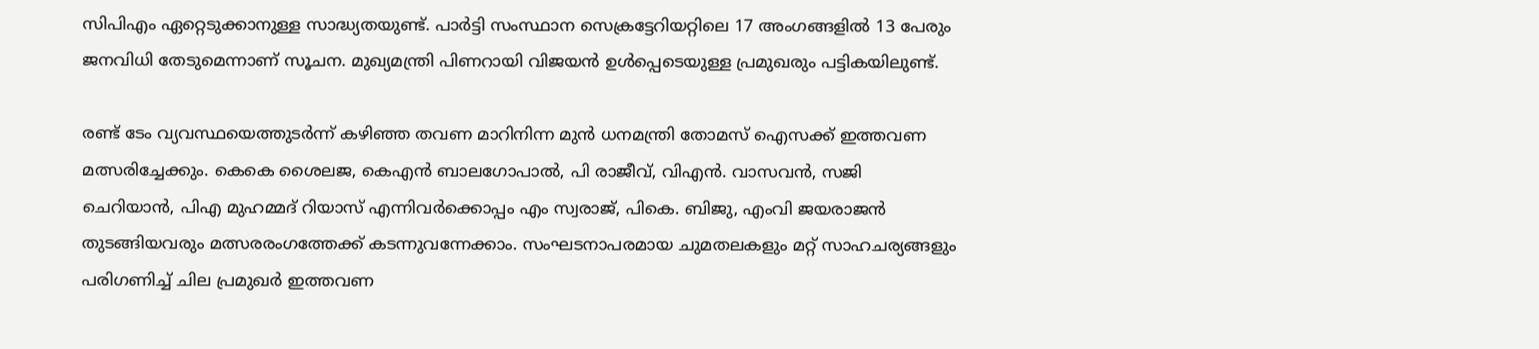സിപിഎം ഏറ്റെടുക്കാനുള്ള സാദ്ധ്യതയുണ്ട്. പാർട്ടി സംസ്ഥാന സെക്രട്ടേറിയറ്റിലെ 17 അംഗങ്ങളിൽ 13 പേരും ജനവിധി തേടുമെന്നാണ് സൂചന. മുഖ്യമന്ത്രി പിണറായി വിജയൻ ഉൾപ്പെടെയുള്ള പ്രമുഖരും പട്ടികയിലുണ്ട്.

രണ്ട് ടേം വ്യവസ്ഥയെത്തുടർന്ന് കഴിഞ്ഞ തവണ മാറിനിന്ന മുൻ ധനമന്ത്രി തോമസ് ഐസക്ക് ഇത്തവണ മത്സരിച്ചേക്കും. കെകെ ശൈലജ, കെഎൻ ബാലഗോപാൽ, പി രാജീവ്, വിഎൻ. വാസവൻ, സജി ചെറിയാൻ, പിഎ മുഹമ്മദ് റിയാസ് എന്നിവർക്കൊപ്പം എം സ്വരാജ്, പികെ. ബിജു, എംവി ജയരാജൻ തുടങ്ങിയവരും മത്സരരംഗത്തേക്ക് കടന്നുവന്നേക്കാം. സംഘടനാപരമായ ചുമതലകളും മറ്റ് സാഹചര്യങ്ങളും പരിഗണിച്ച് ചില പ്രമുഖർ ഇത്തവണ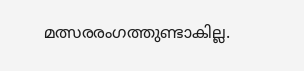മത്സരരംഗത്തുണ്ടാകില്ല.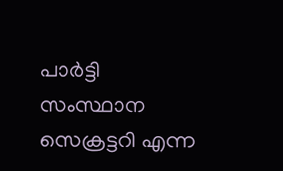പാർട്ടി സംസ്ഥാന സെക്രട്ടറി എന്ന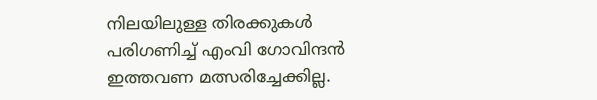നിലയിലുള്ള തിരക്കുകൾ പരിഗണിച്ച് എംവി ഗോവിന്ദൻ ഇത്തവണ മത്സരിച്ചേക്കില്ല.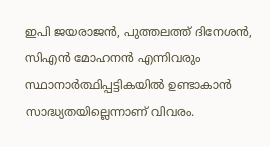ഇപി ജയരാജൻ, പുത്തലത്ത് ദിനേശൻ, സിഎൻ മോഹനൻ എന്നിവരും സ്ഥാനാർത്ഥിപ്പട്ടികയിൽ ഉണ്ടാകാൻ സാദ്ധ്യതയില്ലെന്നാണ് വിവരം.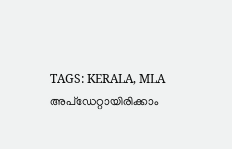TAGS: KERALA, MLA
അപ്ഡേറ്റായിരിക്കാം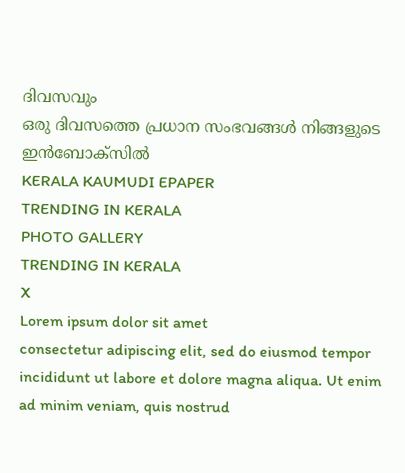ദിവസവും
ഒരു ദിവസത്തെ പ്രധാന സംഭവങ്ങൾ നിങ്ങളുടെ ഇൻബോക്സിൽ
KERALA KAUMUDI EPAPER
TRENDING IN KERALA
PHOTO GALLERY
TRENDING IN KERALA
X
Lorem ipsum dolor sit amet
consectetur adipiscing elit, sed do eiusmod tempor incididunt ut labore et dolore magna aliqua. Ut enim ad minim veniam, quis nostrud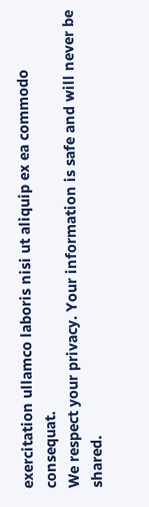exercitation ullamco laboris nisi ut aliquip ex ea commodo consequat.
We respect your privacy. Your information is safe and will never be shared.